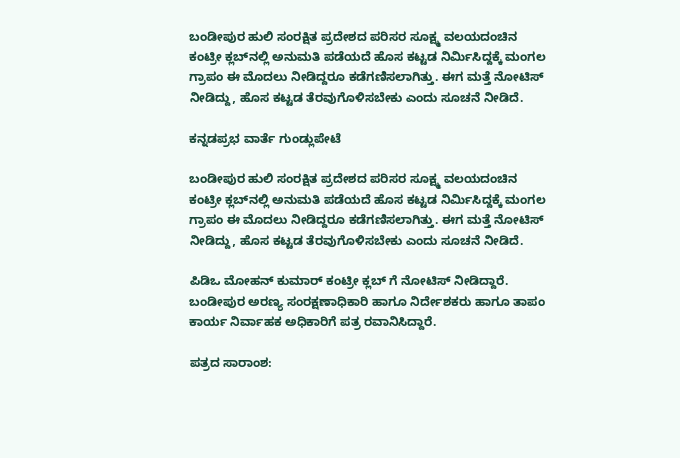ಬಂಡೀಪುರ ಹುಲಿ ಸಂರಕ್ಷಿತ ಪ್ರದೇಶದ ಪರಿಸರ ಸೂಕ್ಷ್ಮ ವಲಯದಂಚಿನ ಕಂಟ್ರೀ ಕ್ಲಬ್‌ನಲ್ಲಿ ಅನುಮತಿ ಪಡೆಯದೆ ಹೊಸ ಕಟ್ಟಡ ನಿರ್ಮಿಸಿದ್ದಕ್ಕೆ ಮಂಗಲ ಗ್ರಾಪಂ ಈ ಮೊದಲು ನೀಡಿದ್ದರೂ ಕಡೆಗಣಿಸಲಾಗಿತ್ತು. ಈಗ ಮತ್ತೆ ನೋಟಿಸ್‌ ನೀಡಿದ್ದು, ಹೊಸ ಕಟ್ಟಡ ತೆರವುಗೊಳಿಸಬೇಕು ಎಂದು ಸೂಚನೆ ನೀಡಿದೆ.

ಕನ್ನಡಪ್ರಭ ವಾರ್ತೆ ಗುಂಡ್ಲುಪೇಟೆ

ಬಂಡೀಪುರ ಹುಲಿ ಸಂರಕ್ಷಿತ ಪ್ರದೇಶದ ಪರಿಸರ ಸೂಕ್ಷ್ಮ ವಲಯದಂಚಿನ ಕಂಟ್ರೀ ಕ್ಲಬ್‌ನಲ್ಲಿ ಅನುಮತಿ ಪಡೆಯದೆ ಹೊಸ ಕಟ್ಟಡ ನಿರ್ಮಿಸಿದ್ದಕ್ಕೆ ಮಂಗಲ ಗ್ರಾಪಂ ಈ ಮೊದಲು ನೀಡಿದ್ದರೂ ಕಡೆಗಣಿಸಲಾಗಿತ್ತು. ಈಗ ಮತ್ತೆ ನೋಟಿಸ್‌ ನೀಡಿದ್ದು, ಹೊಸ ಕಟ್ಟಡ ತೆರವುಗೊಳಿಸಬೇಕು ಎಂದು ಸೂಚನೆ ನೀಡಿದೆ.

ಪಿಡಿಒ ಮೋಹನ್‌ ಕುಮಾರ್‌ ಕಂಟ್ರೀ ಕ್ಲಬ್‌ ಗೆ ನೋಟಿಸ್‌ ನೀಡಿದ್ದಾರೆ. ಬಂಡೀಪುರ ಅರಣ್ಯ ಸಂರಕ್ಷಣಾಧಿಕಾರಿ ಹಾಗೂ ನಿರ್ದೇಶಕರು ಹಾಗೂ ತಾಪಂ ಕಾರ್ಯ ನಿರ್ವಾಹಕ ಅಧಿಕಾರಿಗೆ ಪತ್ರ ರವಾನಿಸಿದ್ದಾರೆ.

ಪತ್ರದ ಸಾರಾಂಶ: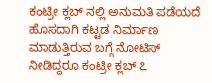ಕಂಟ್ರೀ ಕ್ಲಬ್‌ ನಲ್ಲಿ ಅನುಮತಿ ಪಡೆಯದೆ ಹೊಸದಾಗಿ ಕಟ್ಟಡ ನಿರ್ಮಾಣ ಮಾಡುತ್ತಿರುವ ಬಗ್ಗೆ ನೋಟಿಸ್‌ ನೀಡಿದ್ದರೂ ಕಂಟ್ರೀ ಕ್ಲಬ್‌ ೭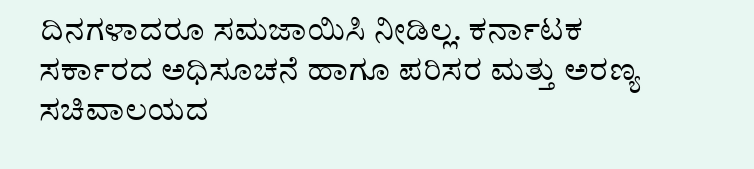ದಿನಗಳಾದರೂ ಸಮಜಾಯಿಸಿ ನೀಡಿಲ್ಲ. ಕರ್ನಾಟಕ ಸರ್ಕಾರದ ಅಧಿಸೂಚನೆ ಹಾಗೂ ಪರಿಸರ ಮತ್ತು ಅರಣ್ಯ ಸಚಿವಾಲಯದ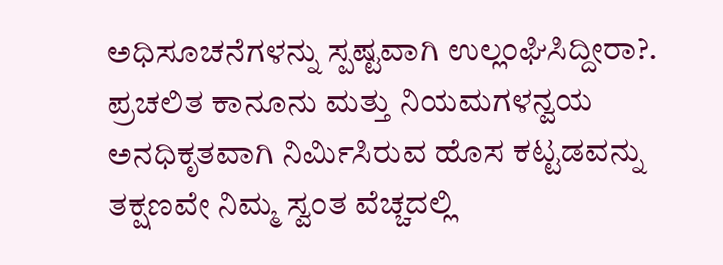ಅಧಿಸೂಚನೆಗಳನ್ನು ಸ್ಪಷ್ಟವಾಗಿ ಉಲ್ಲಂಘಿಸಿದ್ದೀರಾ?. ಪ್ರಚಲಿತ ಕಾನೂನು ಮತ್ತು ನಿಯಮಗಳನ್ವಯ ಅನಧಿಕೃತವಾಗಿ ನಿರ್ಮಿಸಿರುವ ಹೊಸ ಕಟ್ಟಡವನ್ನು ತಕ್ಷಣವೇ ನಿಮ್ಮ ಸ್ವಂತ ವೆಚ್ಚದಲ್ಲಿ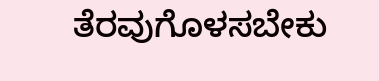ತೆರವುಗೊಳಸಬೇಕು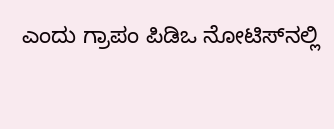ಎಂದು ಗ್ರಾಪಂ ಪಿಡಿಒ ನೋಟಿಸ್‌ನಲ್ಲಿ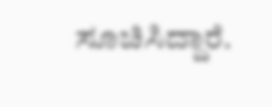ಸೂಚಿಸಿದ್ದಾರೆ.